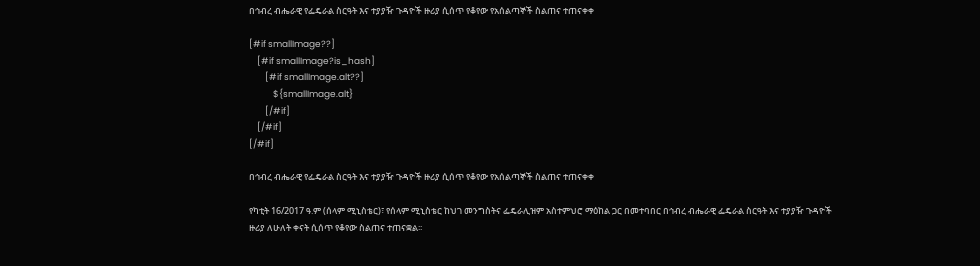በኅብረ ብሔራዊ የፌዴራል ስርዓት እና ተያያዥ ጉዳዮች ዙሪያ ሲሰጥ የቆየው የአሰልጣኞች ስልጠና ተጠናቀቀ

[#if smallImage??]
    [#if smallImage?is_hash]
        [#if smallImage.alt??]
            ${smallImage.alt}
        [/#if]
    [/#if]
[/#if]

በኅብረ ብሔራዊ የፌዴራል ስርዓት እና ተያያዥ ጉዳዮች ዙሪያ ሲሰጥ የቆየው የአሰልጣኞች ስልጠና ተጠናቀቀ

የካቲት 16/2017 ዓ.ም (ሰላም ሚኒስቴር)፣ የሰላም ሚኒስቴር ከህገ መንግስትና ፌዴራሊዝም አስተምህሮ ማዕከል ጋር በመተባበር በኅብረ ብሔራዊ ፌዴራል ስርዓት እና ተያያዥ ጉዳዮች ዙሪያ ለሁለት ቀናት ሲሰጥ የቆየው ስልጠና ተጠናቋል፡፡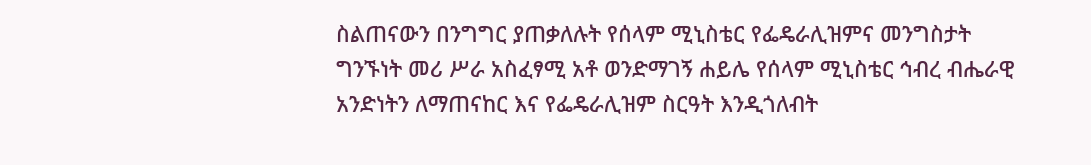ስልጠናውን በንግግር ያጠቃለሉት የሰላም ሚኒስቴር የፌዴራሊዝምና መንግስታት ግንኙነት መሪ ሥራ አስፈፃሚ አቶ ወንድማገኝ ሐይሌ የሰላም ሚኒስቴር ኅብረ ብሔራዊ አንድነትን ለማጠናከር እና የፌዴራሊዝም ስርዓት እንዲጎለብት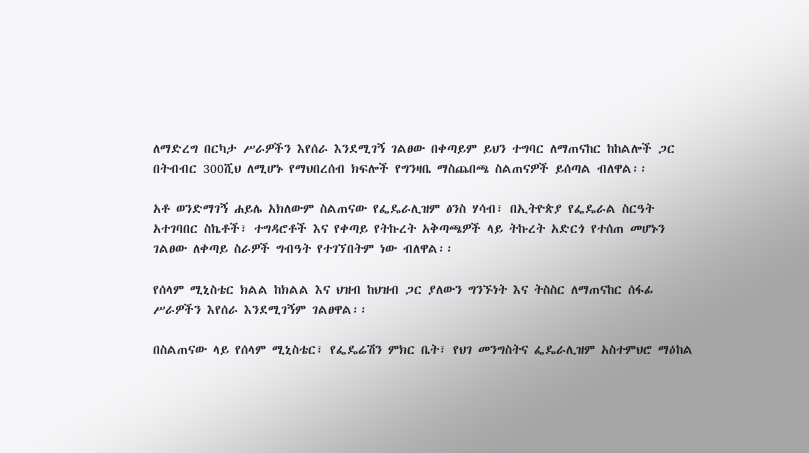ለማድረግ በርካታ ሥራዎችን እየሰራ እንደሚገኝ ገልፀው በቀጣይም ይህን ተግባር ለማጠናከር ከከልሎች ጋር በትብብር 300ሺህ ለሚሆኑ የማህበረሰብ ክፍሎች የግንዛቤ ማስጨበጫ ስልጠናዎች ይሰጣል ብለዋል፡፡

አቶ ወንድማገኝ ሐይሌ አክለውም ስልጠናው የፌዴራሊዝም ፅንስ ሃሳብ፣ በኢትዮጵያ የፌዴራል ስርዓት አተገባበር ስኬቶች፣ ተግዳሮቶች እና የቀጣይ የትኩረት አቅጣጫዎች ላይ ትኩረት አድርጎ የተሰጠ መሆኑን ገልፀው ለቀጣይ ስራዎች ግብዓት የተገኘበትም ነው ብለዋል፡፡

የሰላም ሚኒስቴር ክልል ከክልል እና ህዝብ ከህዝብ ጋር ያለውን ግንኙነት እና ትስስር ለማጠናከር ሰፋፊ ሥራዎችን እየሰራ እንደሚገኝም ገልፀዋል፡፡

በስልጠናው ላይ የሰላም ሚኒስቴር፣ የፌዴሬሽን ምክር ቤት፣ የህገ መንግስትና ፌዴራሊዝም አስተምህሮ ማዕከል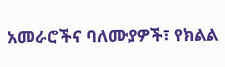አመራሮችና ባለሙያዎች፣ የክልል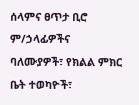ሰላምና ፀጥታ ቢሮ ም/ኃላፊዎችና ባለሙያዎች፣ የክልል ምክር ቤት ተወካዮች፣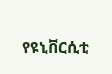የዩኒቨርሲቲ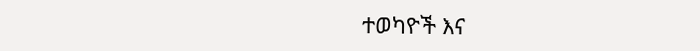ተወካዮች እና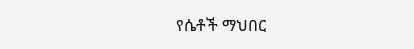የሴቶች ማህበር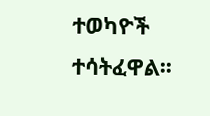ተወካዮች ተሳትፈዋል፡፡